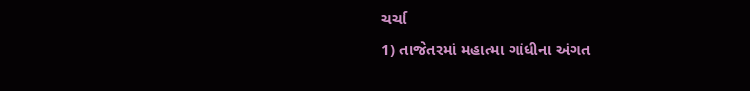ચર્ચા
1) તાજેતરમાં મહાત્મા ગાંધીના અંગત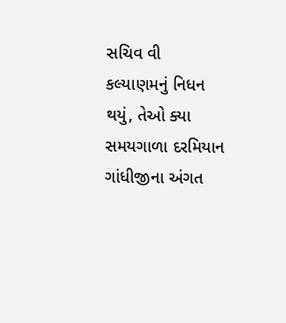સચિવ વી કલ્યાણમનું નિધન થયું, તેઓ ક્યા સમયગાળા દરમિયાન ગાંધીજીના અંગત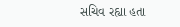સચિવ રહ્યા હતા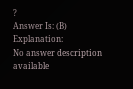?
Answer Is: (B)
Explanation:
No answer description available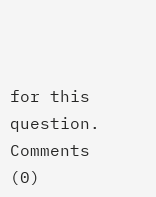for this question.
Comments (0)